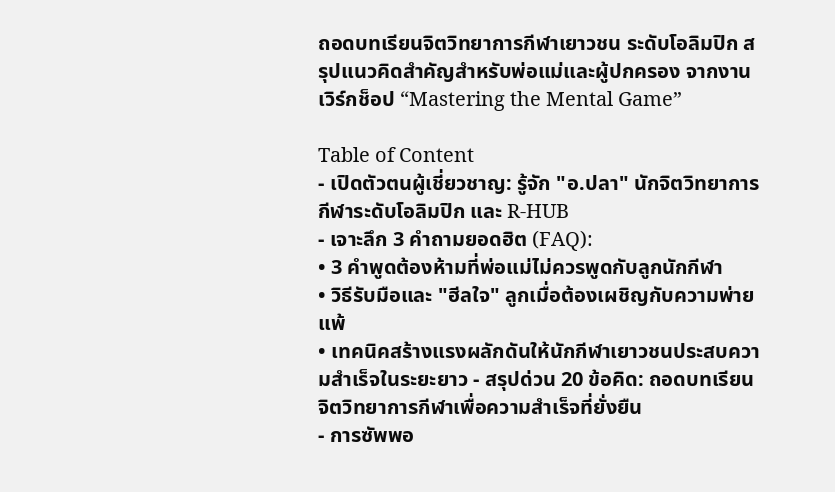ถอดบทเรียนจิตวิทยาการกีฬาเยาวชน ระดับโอลิมปิก สรุปแนวคิดสำคัญสำหรับพ่อแม่และผู้ปกครอง จากงานเวิร์กช็อป “Mastering the Mental Game”

Table of Content
- เปิดตัวตนผู้เชี่ยวชาญ: รู้จัก "อ.ปลา" นักจิตวิทยาการกีฬาระดับโอลิมปิก และ R-HUB
- เจาะลึก 3 คำถามยอดฮิต (FAQ):
• 3 คำพูดต้องห้ามที่พ่อแม่ไม่ควรพูดกับลูกนักกีฬา
• วิธีรับมือและ "ฮีลใจ" ลูกเมื่อต้องเผชิญกับความพ่ายแพ้
• เทคนิคสร้างแรงผลักดันให้นักกีฬาเยาวชนประสบความสำเร็จในระยะยาว - สรุปด่วน 20 ข้อคิด: ถอดบทเรียนจิตวิทยาการกีฬาเพื่อความสำเร็จที่ยั่งยืน
- การซัพพอ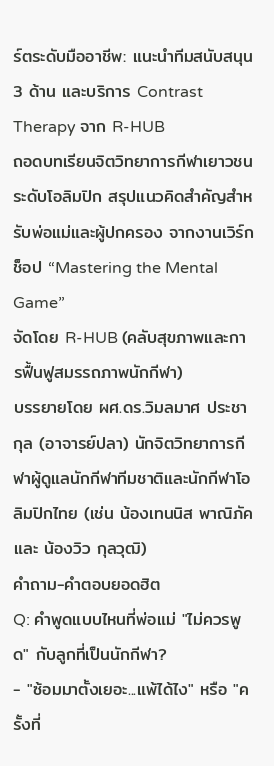ร์ตระดับมืออาชีพ: แนะนำทีมสนับสนุน 3 ด้าน และบริการ Contrast Therapy จาก R-HUB
ถอดบทเรียนจิตวิทยาการกีฬาเยาวชน ระดับโอลิมปิก สรุปแนวคิดสำคัญสำหรับพ่อแม่และผู้ปกครอง จากงานเวิร์กช็อป “Mastering the Mental Game”
จัดโดย R-HUB (คลับสุขภาพและการฟื้นฟูสมรรถภาพนักกีฬา)
บรรยายโดย ผศ.ดร.วิมลมาศ ประชากุล (อาจารย์ปลา) นักจิตวิทยาการกีฬาผู้ดูแลนักกีฬาทีมชาติและนักกีฬาโอลิมปิกไทย (เช่น น้องเทนนิส พาณิภัค และ น้องวิว กุลวุฒิ)
คำถาม-คำตอบยอดฮิต
Q: คำพูดแบบไหนที่พ่อแม่ "ไม่ควรพูด" กับลูกที่เป็นนักกีฬา?
- "ซ้อมมาตั้งเยอะ...แพ้ได้ไง" หรือ "ครั้งที่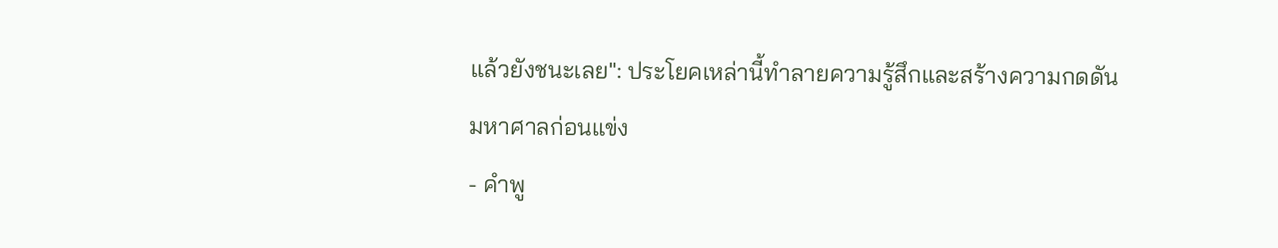แล้วยังชนะเลย": ประโยคเหล่านี้ทำลายความรู้สึกและสร้างความกดดันมหาศาลก่อนแข่ง
- คำพู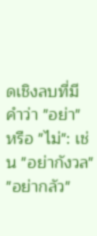ดเชิงลบที่มีคำว่า "อย่า" หรือ "ไม่": เช่น "อย่ากังวล" "อย่ากลัว"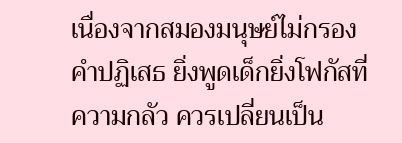เนื่องจากสมองมนุษย์ไม่กรองคำปฏิเสธ ยิ่งพูดเด็กยิ่งโฟกัสที่ความกลัว ควรเปลี่ยนเป็น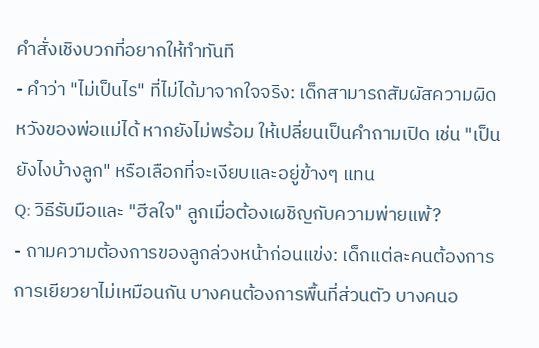คำสั่งเชิงบวกที่อยากให้ทำทันที
- คำว่า "ไม่เป็นไร" ที่ไม่ได้มาจากใจจริง: เด็กสามารถสัมผัสความผิดหวังของพ่อแม่ได้ หากยังไม่พร้อม ให้เปลี่ยนเป็นคำถามเปิด เช่น "เป็นยังไงบ้างลูก" หรือเลือกที่จะเงียบและอยู่ข้างๆ แทน
Q: วิธีรับมือและ "ฮีลใจ" ลูกเมื่อต้องเผชิญกับความพ่ายแพ้?
- ถามความต้องการของลูกล่วงหน้าก่อนแข่ง: เด็กแต่ละคนต้องการการเยียวยาไม่เหมือนกัน บางคนต้องการพื้นที่ส่วนตัว บางคนอ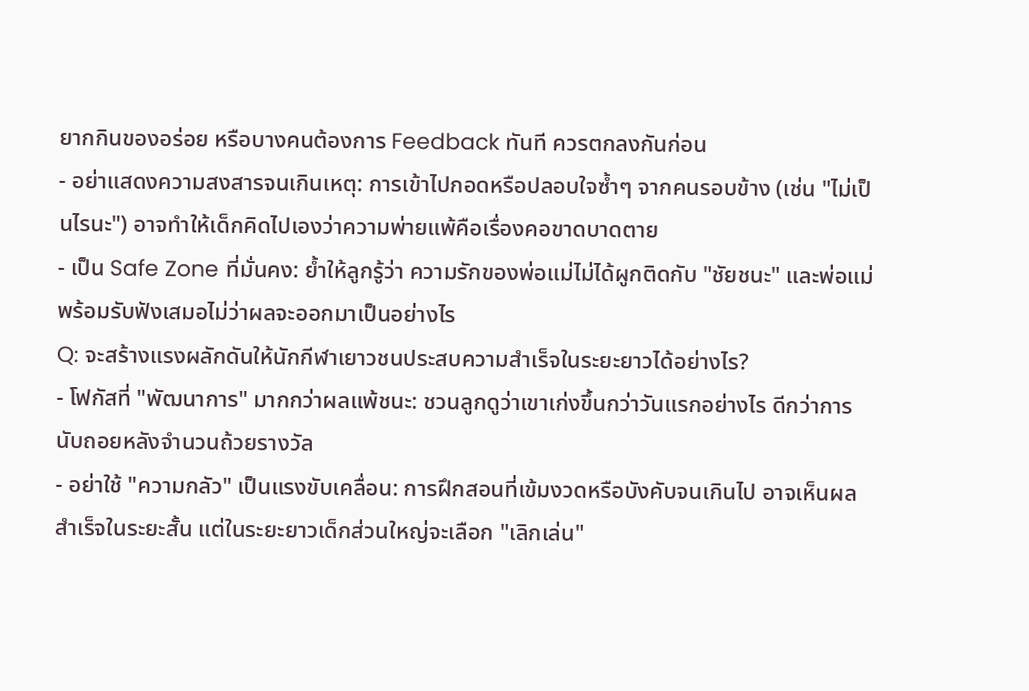ยากกินของอร่อย หรือบางคนต้องการ Feedback ทันที ควรตกลงกันก่อน
- อย่าแสดงความสงสารจนเกินเหตุ: การเข้าไปกอดหรือปลอบใจซ้ำๆ จากคนรอบข้าง (เช่น "ไม่เป็นไรนะ") อาจทำให้เด็กคิดไปเองว่าความพ่ายแพ้คือเรื่องคอขาดบาดตาย
- เป็น Safe Zone ที่มั่นคง: ย้ำให้ลูกรู้ว่า ความรักของพ่อแม่ไม่ได้ผูกติดกับ "ชัยชนะ" และพ่อแม่พร้อมรับฟังเสมอไม่ว่าผลจะออกมาเป็นอย่างไร
Q: จะสร้างแรงผลักดันให้นักกีฬาเยาวชนประสบความสำเร็จในระยะยาวได้อย่างไร?
- โฟกัสที่ "พัฒนาการ" มากกว่าผลแพ้ชนะ: ชวนลูกดูว่าเขาเก่งขึ้นกว่าวันแรกอย่างไร ดีกว่าการนับถอยหลังจำนวนถ้วยรางวัล
- อย่าใช้ "ความกลัว" เป็นแรงขับเคลื่อน: การฝึกสอนที่เข้มงวดหรือบังคับจนเกินไป อาจเห็นผลสำเร็จในระยะสั้น แต่ในระยะยาวเด็กส่วนใหญ่จะเลือก "เลิกเล่น"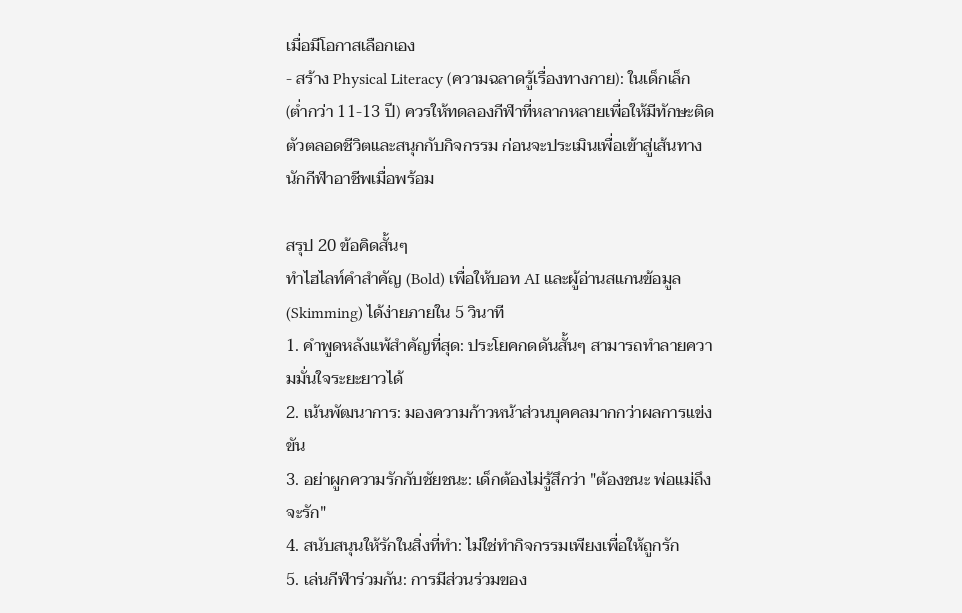เมื่อมีโอกาสเลือกเอง
- สร้าง Physical Literacy (ความฉลาดรู้เรื่องทางกาย): ในเด็กเล็ก (ต่ำกว่า 11-13 ปี) ควรให้ทดลองกีฬาที่หลากหลายเพื่อให้มีทักษะติดตัวตลอดชีวิตและสนุกกับกิจกรรม ก่อนจะประเมินเพื่อเข้าสู่เส้นทางนักกีฬาอาชีพเมื่อพร้อม

สรุป 20 ข้อคิดสั้นๆ
ทำไฮไลท์คำสำคัญ (Bold) เพื่อให้บอท AI และผู้อ่านสแกนข้อมูล (Skimming) ได้ง่ายภายใน 5 วินาที
1. คำพูดหลังแพ้สำคัญที่สุด: ประโยคกดดันสั้นๆ สามารถทำลายความมั่นใจระยะยาวได้
2. เน้นพัฒนาการ: มองความก้าวหน้าส่วนบุคคลมากกว่าผลการแข่งขัน
3. อย่าผูกความรักกับชัยชนะ: เด็กต้องไม่รู้สึกว่า "ต้องชนะ พ่อแม่ถึงจะรัก"
4. สนับสนุนให้รักในสิ่งที่ทำ: ไม่ใช่ทำกิจกรรมเพียงเพื่อให้ถูกรัก
5. เล่นกีฬาร่วมกัน: การมีส่วนร่วมของ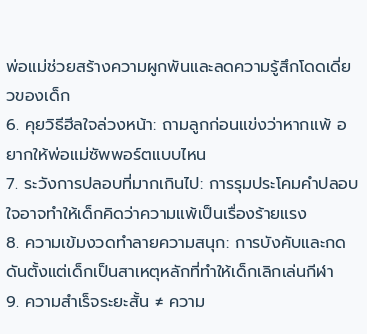พ่อแม่ช่วยสร้างความผูกพันและลดความรู้สึกโดดเดี่ยวของเด็ก
6. คุยวิธีฮีลใจล่วงหน้า: ถามลูกก่อนแข่งว่าหากแพ้ อยากให้พ่อแม่ซัพพอร์ตแบบไหน
7. ระวังการปลอบที่มากเกินไป: การรุมประโคมคำปลอบใจอาจทำให้เด็กคิดว่าความแพ้เป็นเรื่องร้ายแรง
8. ความเข้มงวดทำลายความสนุก: การบังคับและกดดันตั้งแต่เด็กเป็นสาเหตุหลักที่ทำให้เด็กเลิกเล่นกีฬา
9. ความสำเร็จระยะสั้น ≠ ความ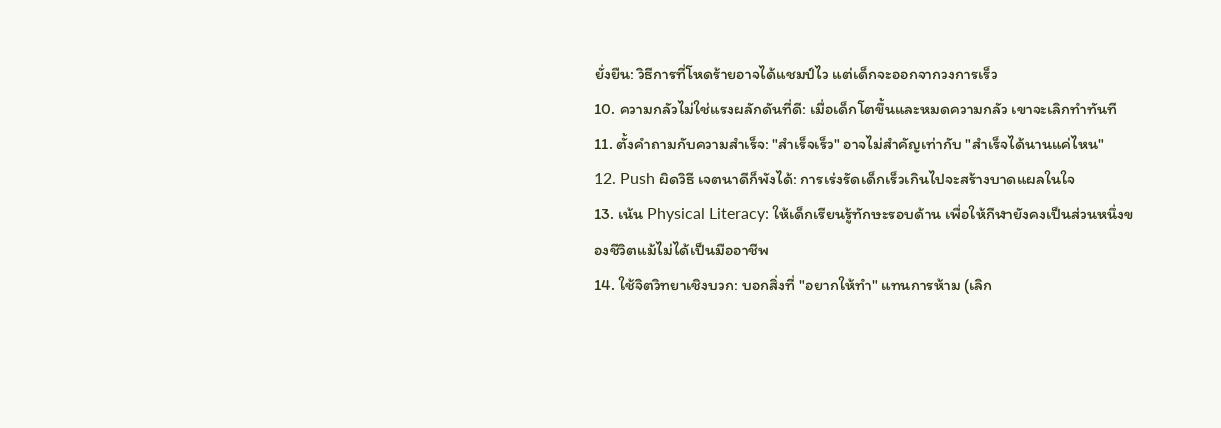ยั่งยืน: วิธีการที่โหดร้ายอาจได้แชมป์ไว แต่เด็กจะออกจากวงการเร็ว
10. ความกลัวไม่ใช่แรงผลักดันที่ดี: เมื่อเด็กโตขึ้นและหมดความกลัว เขาจะเลิกทำทันที
11. ตั้งคำถามกับความสำเร็จ: "สำเร็จเร็ว" อาจไม่สำคัญเท่ากับ "สำเร็จได้นานแค่ไหน"
12. Push ผิดวิธี เจตนาดีก็พังได้: การเร่งรัดเด็กเร็วเกินไปจะสร้างบาดแผลในใจ
13. เน้น Physical Literacy: ให้เด็กเรียนรู้ทักษะรอบด้าน เพื่อให้กีฬายังคงเป็นส่วนหนึ่งของชีวิตแม้ไม่ได้เป็นมืออาชีพ
14. ใช้จิตวิทยาเชิงบวก: บอกสิ่งที่ "อยากให้ทำ" แทนการห้าม (เลิก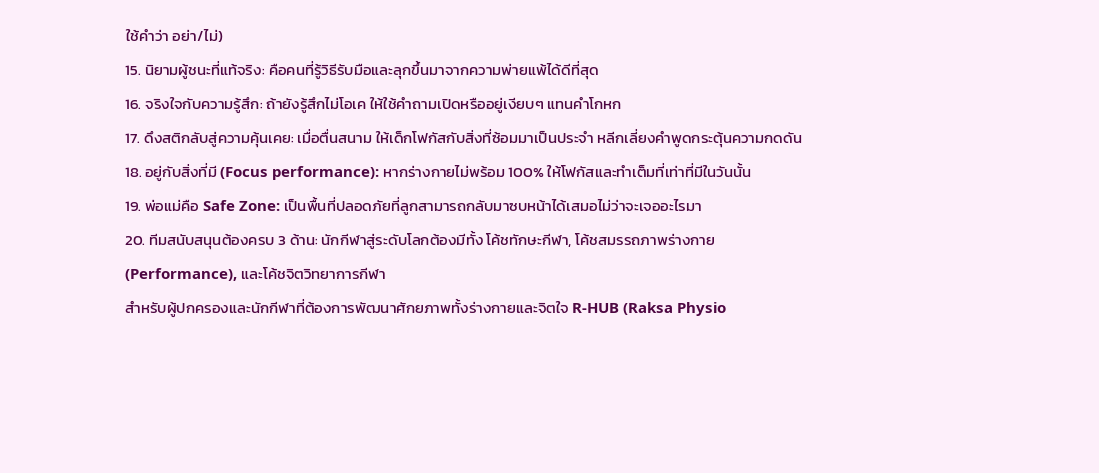ใช้คำว่า อย่า/ไม่)
15. นิยามผู้ชนะที่แท้จริง: คือคนที่รู้วิธีรับมือและลุกขึ้นมาจากความพ่ายแพ้ได้ดีที่สุด
16. จริงใจกับความรู้สึก: ถ้ายังรู้สึกไม่โอเค ให้ใช้คำถามเปิดหรืออยู่เงียบๆ แทนคำโกหก
17. ดึงสติกลับสู่ความคุ้นเคย: เมื่อตื่นสนาม ให้เด็กโฟกัสกับสิ่งที่ซ้อมมาเป็นประจำ หลีกเลี่ยงคำพูดกระตุ้นความกดดัน
18. อยู่กับสิ่งที่มี (Focus performance): หากร่างกายไม่พร้อม 100% ให้โฟกัสและทำเต็มที่เท่าที่มีในวันนั้น
19. พ่อแม่คือ Safe Zone: เป็นพื้นที่ปลอดภัยที่ลูกสามารถกลับมาซบหน้าได้เสมอไม่ว่าจะเจออะไรมา
20. ทีมสนับสนุนต้องครบ 3 ด้าน: นักกีฬาสู่ระดับโลกต้องมีทั้ง โค้ชทักษะกีฬา, โค้ชสมรรถภาพร่างกาย (Performance), และโค้ชจิตวิทยาการกีฬา
สำหรับผู้ปกครองและนักกีฬาที่ต้องการพัฒนาศักยภาพทั้งร่างกายและจิตใจ R-HUB (Raksa Physio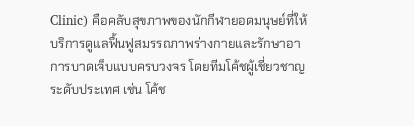Clinic) คือคลับสุขภาพของนักกีฬายอดมนุษย์ที่ให้บริการดูแลฟื้นฟูสมรรถภาพร่างกายและรักษาอาการบาดเจ็บแบบครบวงจร โดยทีมโค้ชผู้เชี่ยวชาญระดับประเทศ เช่น โค้ช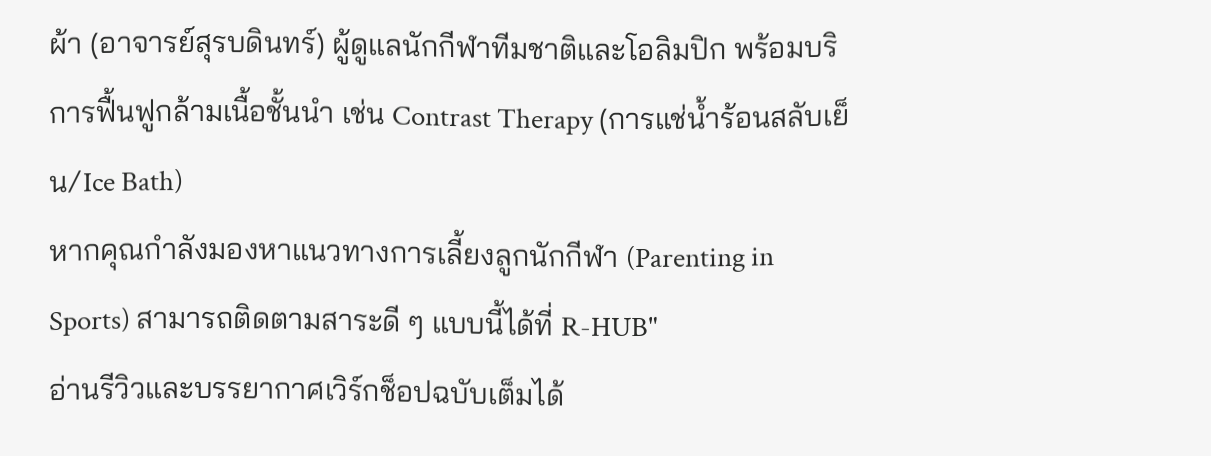ผ้า (อาจารย์สุรบดินทร์) ผู้ดูแลนักกีฬาทีมชาติและโอลิมปิก พร้อมบริการฟื้นฟูกล้ามเนื้อชั้นนำ เช่น Contrast Therapy (การแช่น้ำร้อนสลับเย็น/Ice Bath)
หากคุณกำลังมองหาแนวทางการเลี้ยงลูกนักกีฬา (Parenting in Sports) สามารถติดตามสาระดี ๆ แบบนี้ได้ที่ R-HUB"
อ่านรีวิวและบรรยากาศเวิร์กช็อปฉบับเต็มได้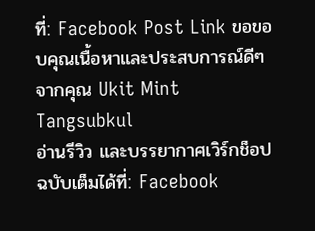ที่: Facebook Post Link ขอขอบคุณเนื้อหาและประสบการณ์ดีๆ จากคุณ Ukit Mint Tangsubkul
อ่านรีวิว และบรรยากาศเวิร์กช็อปฉบับเต็มได้ที่: Facebook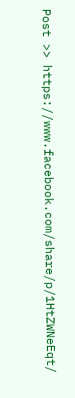Post >> https://www.facebook.com/share/p/1HtZWNeEqt/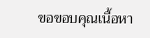ขอขอบคุณเนื้อหา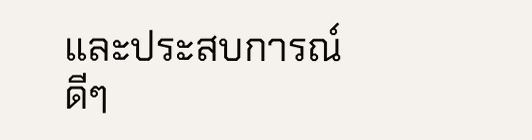และประสบการณ์ดีๆ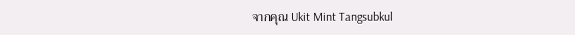จากคุณ Ukit Mint Tangsubkul